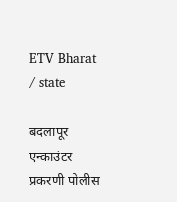ETV Bharat / state

बदलापूर एन्काउंटर प्रकरणी पोलीस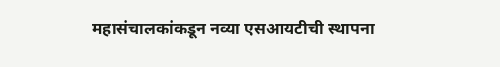महासंचालकांकडून नव्या एसआयटीची स्थापना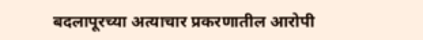बदलापूरच्या अत्याचार प्रकरणातील आरोपी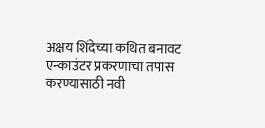अक्षय शिंदेच्या कथित बनावट एन्काउंटर प्रकरणाचा तपास करण्यासाठी नवी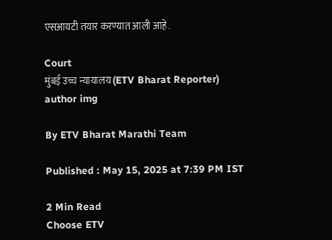एसआयटी तयार करण्यात आली आहे.

Court
मुंबई उच्च न्यायालय (ETV Bharat Reporter)
author img

By ETV Bharat Marathi Team

Published : May 15, 2025 at 7:39 PM IST

2 Min Read
Choose ETV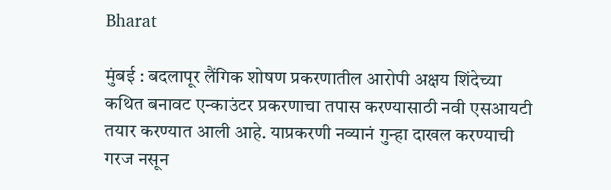Bharat

मुंबई : बदलापूर लैंगिक शोषण प्रकरणातील आरोपी अक्षय शिंदेच्या कथित बनावट एन्काउंटर प्रकरणाचा तपास करण्यासाठी नवी एसआयटी तयार करण्यात आली आहे. याप्रकरणी नव्यानं गुन्हा दाखल करण्याची गरज नसून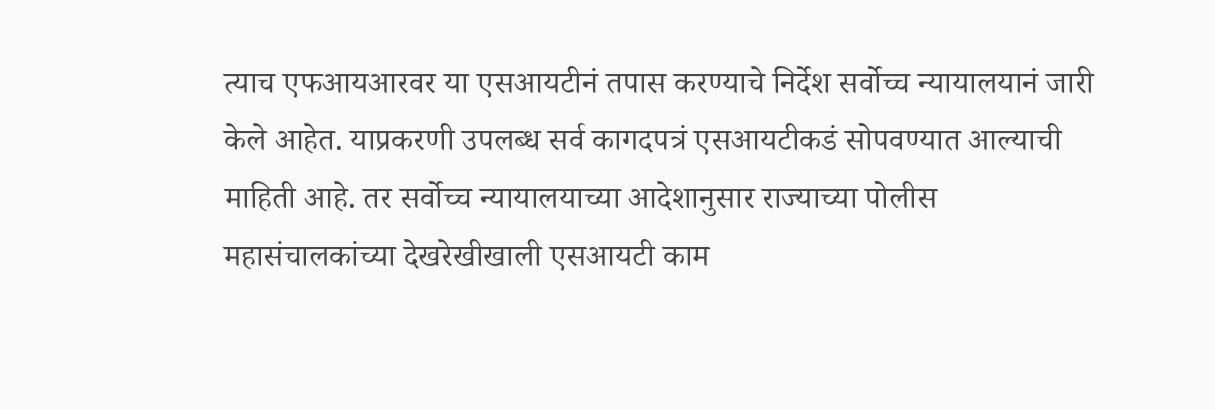त्याच एफआयआरवर या एसआयटीनं तपास करण्याचे निर्देश सर्वोच्च न्यायालयानं जारी केले आहेत. याप्रकरणी उपलब्ध सर्व कागदपत्रं एसआयटीकडं सोपवण्यात आल्याची माहिती आहे. तर सर्वोच्च न्यायालयाच्या आदेशानुसार राज्याच्या पोलीस महासंचालकांच्या देखरेखीखाली एसआयटी काम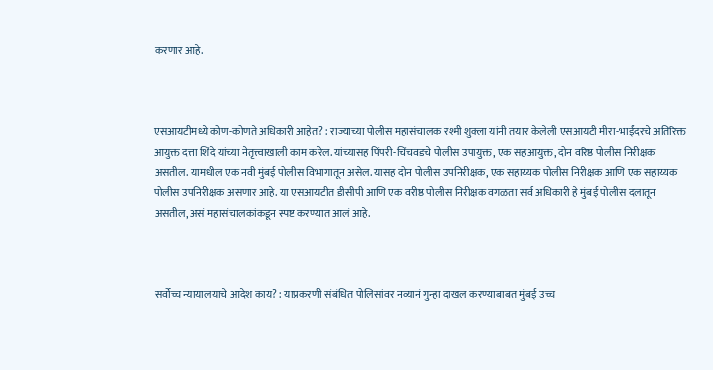करणार आहे.



एसआयटीमध्ये कोण-कोणते अधिकारी आहेत? : राज्याच्या पोलीस महासंचालक रश्मी शुक्ला यांनी तयार केलेली एसआयटी मीरा-भाईंदरचे अतिरिक्त आयुक्त दत्ता शिंदे यांच्या नेतृत्त्वाखाली काम करेल. यांच्यासह पिंपरी-चिंचवडचे पोलीस उपायुक्त, एक सहआयुक्त, दोन वरिष्ठ पोलीस निरीक्षक असतील. यामधील एक नवी मुंबई पोलीस विभागातून असेल. यासह दोन पोलीस उपनिरीक्षक, एक सहाय्यक पोलीस निरीक्षक आणि एक सहाय्यक पोलीस उपनिरीक्षक असणार आहे. या एसआयटीत डीसीपी आणि एक वरीष्ठ पोलीस निरीक्षक वगळता सर्व अधिकारी हे मुंबई पोलीस दलातून असतील, असं महासंचालकांकडून स्पष्ट करण्यात आलं आहे.



सर्वोच्च न्यायालयाचे आदेश काय? : याप्रकरणी संबंधित पोलिसांवर नव्यानं गुन्हा दाखल करण्याबाबत मुंबई उच्च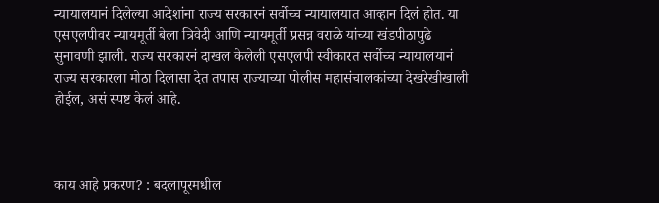न्यायालयानं दिलेल्या आदेशांना राज्य सरकारनं सर्वोच्च न्यायालयात आव्हान दिलं होत. या एसएलपीवर न्यायमूर्ती बेला त्रिवेदी आणि न्यायमूर्ती प्रसन्न वराळे यांच्या खंडपीठापुढे सुनावणी झाली. राज्य सरकारनं दाखल केलेली एसएलपी स्वीकारत सर्वोच्च न्यायालयानं राज्य सरकारला मोठा दिलासा देत तपास राज्याच्या पोलीस महासंचालकांच्या देखरेखीखाली होईल, असं स्पष्ट केलं आहे.



काय आहे प्रकरण? : बदलापूरमधील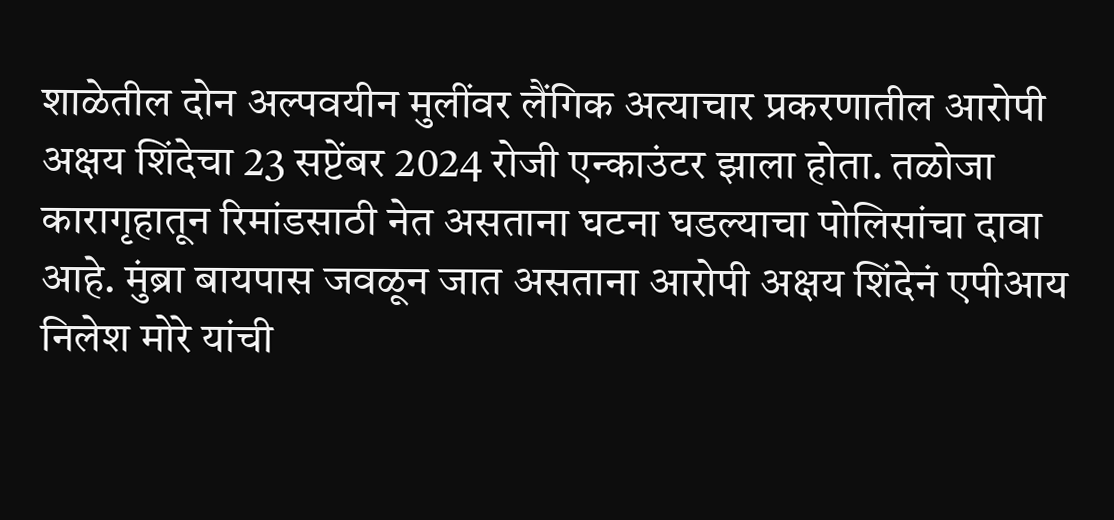शाळेतील दोन अल्पवयीन मुलींवर लैंगिक अत्याचार प्रकरणातील आरोपी अक्षय शिंदेचा 23 सप्टेंबर 2024 रोजी एन्काउंटर झाला होता. तळोजा कारागृहातून रिमांडसाठी नेत असताना घटना घडल्याचा पोलिसांचा दावा आहे. मुंब्रा बायपास जवळून जात असताना आरोपी अक्षय शिंदेनं एपीआय निलेश मोरे यांची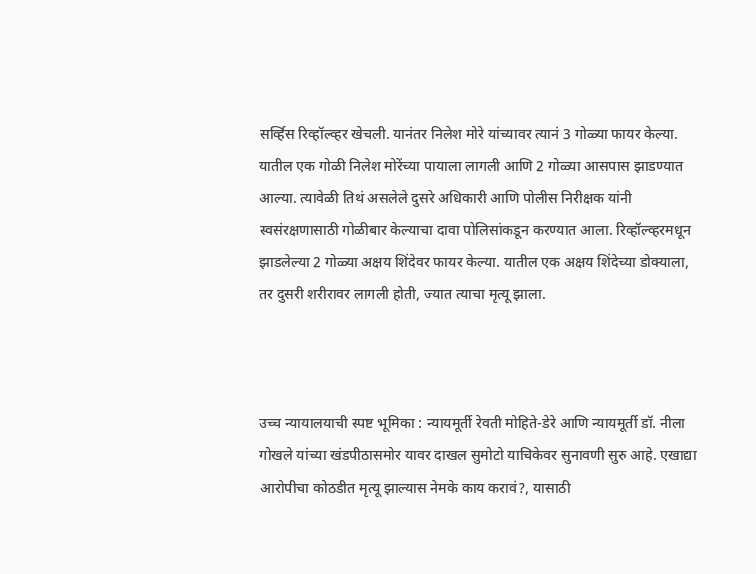सर्व्हिस रिव्हॉल्व्हर खेचली. यानंतर निलेश मोरे यांच्यावर त्यानं 3 गोळ्या फायर केल्या. यातील एक गोळी निलेश मोरेंच्या पायाला लागली आणि 2 गोळ्या आसपास झाडण्यात आल्या. त्यावेळी तिथं असलेले दुसरे अधिकारी आणि पोलीस निरीक्षक यांनी स्वसंरक्षणासाठी गोळीबार केल्याचा दावा पोलिसांकडून करण्यात आला. रिव्हॉल्व्हरमधून झाडलेल्या 2 गोळ्या अक्षय शिंदेवर फायर केल्या. यातील एक अक्षय शिंदेच्या डोक्याला, तर दुसरी शरीरावर लागली होती, ज्यात त्याचा मृत्यू झाला.



उच्च न्यायालयाची स्पष्ट भूमिका : न्यायमूर्ती रेवती मोहिते-डेरे आणि न्यायमूर्ती डॉ. नीला गोखले यांच्या खंडपीठासमोर यावर दाखल सुमोटो याचिकेवर सुनावणी सुरु आहे. एखाद्या आरोपीचा कोठडीत मृत्यू झाल्यास नेमके काय करावं?, यासाठी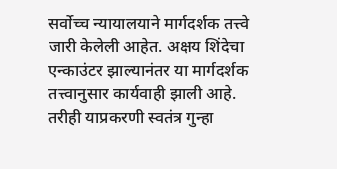सर्वोच्च न्यायालयाने मार्गदर्शक तत्त्वे जारी केलेली आहेत. अक्षय शिंदेचा एन्काउंटर झाल्यानंतर या मार्गदर्शक तत्त्वानुसार कार्यवाही झाली आहे. तरीही याप्रकरणी स्वतंत्र गुन्हा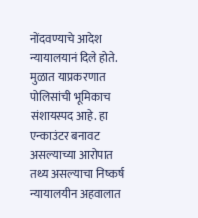नोंदवण्याचे आदेश न्यायालयानं दिले होते. मुळात याप्रकरणात पोलिसांची भूमिकाच संशायस्पद आहे. हा एन्काउंटर बनावट असल्याच्या आरोपात तथ्य असल्याचा निष्कर्ष न्यायालयीन अहवालात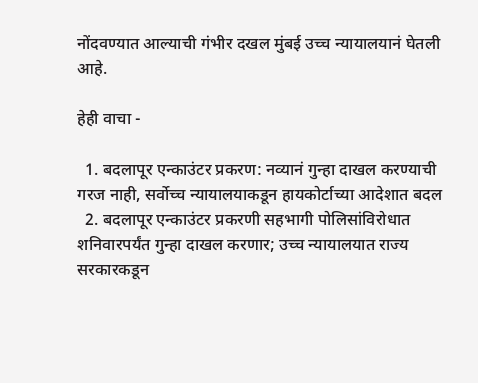नोंदवण्यात आल्याची गंभीर दखल मुंबई उच्च न्यायालयानं घेतली आहे.

हेही वाचा -

  1. बदलापूर एन्काउंटर प्रकरण: नव्यानं गुन्हा दाखल करण्याची गरज नाही, सर्वोच्च न्यायालयाकडून हायकोर्टाच्या आदेशात बदल
  2. बदलापूर एन्काउंटर प्रकरणी सहभागी पोलिसांविरोधात शनिवारपर्यंत गुन्हा दाखल करणार; उच्च न्यायालयात राज्य सरकारकडून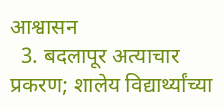आश्वासन
  3. बदलापूर अत्याचार प्रकरण; शालेय विद्यार्थ्यांच्या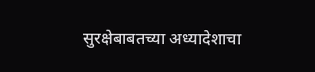सुरक्षेबाबतच्या अध्यादेशाचा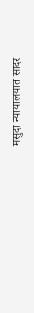मसुदा न्यायालयात सादर